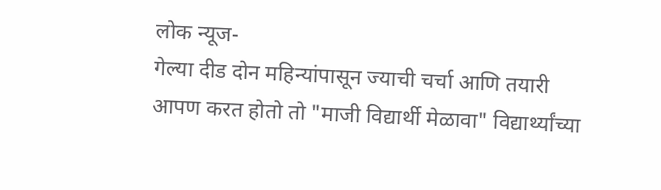लोक न्यूज-
गेल्या दीड दोन महिन्यांपासून ज्याची चर्चा आणि तयारी आपण करत होतो तो "माजी विद्यार्थी मेळावा" विद्यार्थ्यांच्या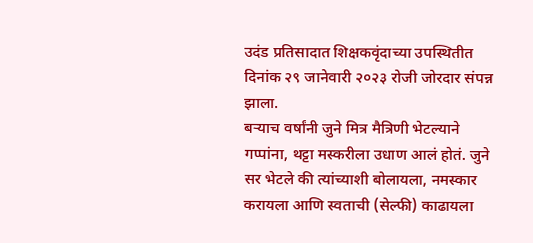उदंड प्रतिसादात शिक्षकवृंदाच्या उपस्थितीत दिनांक २९ जानेवारी २०२३ रोजी जोरदार संपन्न झाला.
बऱ्याच वर्षांनी जुने मित्र मैत्रिणी भेटल्याने गप्पांना, थट्टा मस्करीला उधाण आलं होतं. जुने सर भेटले की त्यांच्याशी बोलायला, नमस्कार करायला आणि स्वताची (सेल्फी) काढायला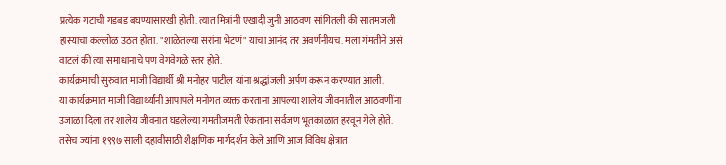प्रत्येक गटाची गडबड बघण्यासारखी होती. त्यात मित्रांनी एखादी जुनी आठवण सांगितली की सातमजली हास्याचा कल्लोळ उठत होता. "शाळेतल्या सरांना भेटणं" याचा आनंद तर अवर्णनीयच. मला गंमतीने असं वाटलं की त्या समाधानाचे पण वेगवेगळे स्तर होते.
कार्यक्रमाची सुरुवात माजी विद्यार्थी श्री मनोहर पाटील यांना श्रद्धांजली अर्पण करून करण्यात आली.
या कार्यक्रमात माजी विद्यार्थ्यांनी आपापले मनोगत व्यक्त करताना आपल्या शालेय जीवनातील आठवणींना उजाळा दिला तर शालेय जीवनात घडलेल्या गमतीजमती ऐकताना सर्वजण भूतकाळात हरवून गेले होते.
तसेच ज्यांना १९९७ साली दहावीसाठी शैक्षणिक मार्गदर्शन केले आणि आज विविध क्षेत्रात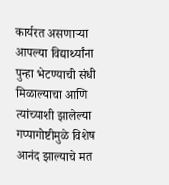कार्यरत असणाऱ्या आपल्या विद्यार्थ्यांना पुन्हा भेटण्याची संधी मिळाल्याचा आणि त्यांच्याशी झालेल्या गप्पागोष्टीमुळे विशेष आनंद झाल्याचे मत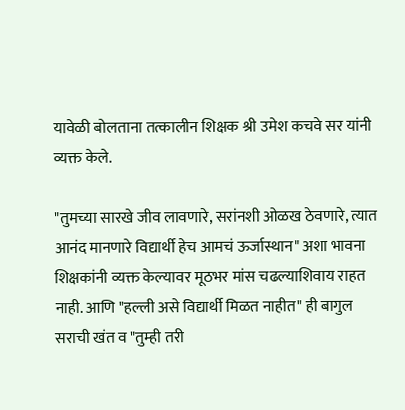यावेळी बोलताना तत्कालीन शिक्षक श्री उमेश कचवे सर यांनी व्यक्त केले.

"तुमच्या सारखे जीव लावणारे, सरांनशी ओळख ठेवणारे, त्यात आनंद मानणारे विद्यार्थी हेच आमचं ऊर्जास्थान" अशा भावना शिक्षकांनी व्यक्त केल्यावर मूठभर मांस चढल्याशिवाय राहत नाही. आणि "हल्ली असे विद्यार्थी मिळत नाहीत" ही बागुल सराची खंत व "तुम्ही तरी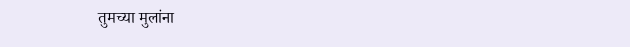तुमच्या मुलांना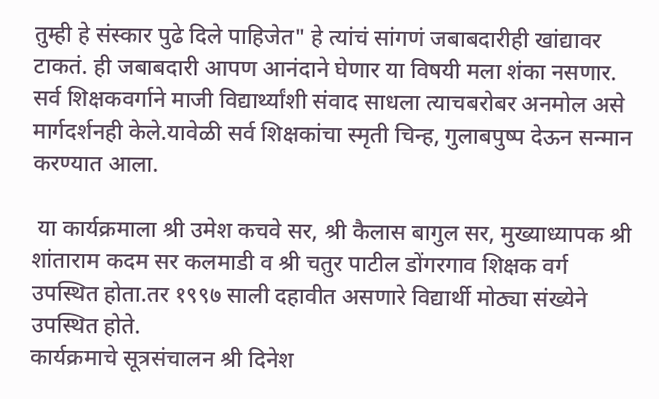तुम्ही हे संस्कार पुढे दिले पाहिजेत" हे त्यांचं सांगणं जबाबदारीही खांद्यावर टाकतं. ही जबाबदारी आपण आनंदाने घेणार या विषयी मला शंका नसणार.
सर्व शिक्षकवर्गाने माजी विद्यार्थ्यांशी संवाद साधला त्याचबरोबर अनमोल असे मार्गदर्शनही केले.यावेळी सर्व शिक्षकांचा स्मृती चिन्ह, गुलाबपुष्प देऊन सन्मान करण्यात आला.

 या कार्यक्रमाला श्री उमेश कचवे सर, श्री कैलास बागुल सर, मुख्याध्यापक श्री शांताराम कदम सर कलमाडी व श्री चतुर पाटील डोंगरगाव शिक्षक वर्ग उपस्थित होता.तर १९९७ साली दहावीत असणारे विद्यार्थी मोठ्या संख्येने उपस्थित होते.
कार्यक्रमाचे सूत्रसंचालन श्री दिनेश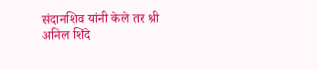संदानशिव यांनी केले तर श्री अनिल शिंदे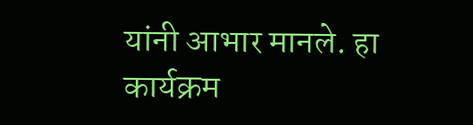यांनी आभार मानले. हा कार्यक्रम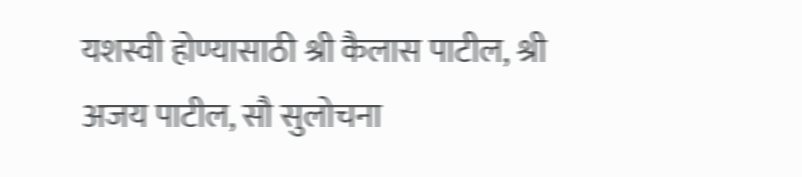यशस्वी होण्यासाठी श्री कैलास पाटील, श्री अजय पाटील, सौ सुलोचना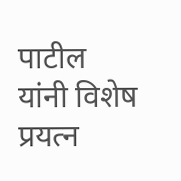पाटील यांनी विशेष प्रयत्न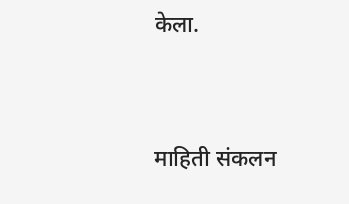केला.


माहिती संकलन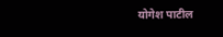योगेश पाटील